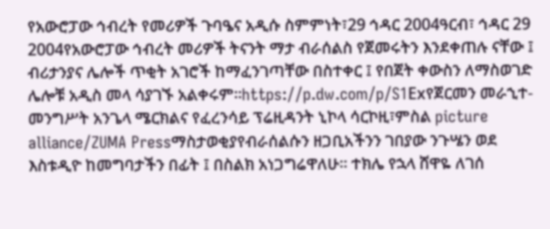የአውሮፓው ኅብረት የመሪዎች ጉባዔና አዲሱ ስምምነት፣29 ኅዳር 2004ዓርብ፣ ኅዳር 29 2004የአውሮፓው ኅብረት መሪዎች ትናንት ማታ ብራሰልስ የጀመሩትን እንደቀጠሉ ናቸው ፤ ብሪታንያና ሌሎች ጥቂት አገሮች ከማፈንገጣቸው በስተቀር ፤ የበጀት ቀውስን ለማስወገድ ሌሎቹ አዲስ መላ ሳያገኙ አልቀሩም።https://p.dw.com/p/S1Exየጀርመን መራኂተ-መንግሥት አንጌላ ሜርክልና የፈረንሳይ ፕሬዚዳንት ኒኮላ ሳርኮዚ፣ምስል picture alliance/ZUMA Pressማስታወቂያየብራሰልሱን ዘጋቢአችንን ገበያው ንጉሤን ወደ እስቱዲዮ ከመግባታችን በፊት ፤ በስልክ አነጋግሬዋለሁ። ተክሌ የኋላ ሸዋዬ ለገሰ